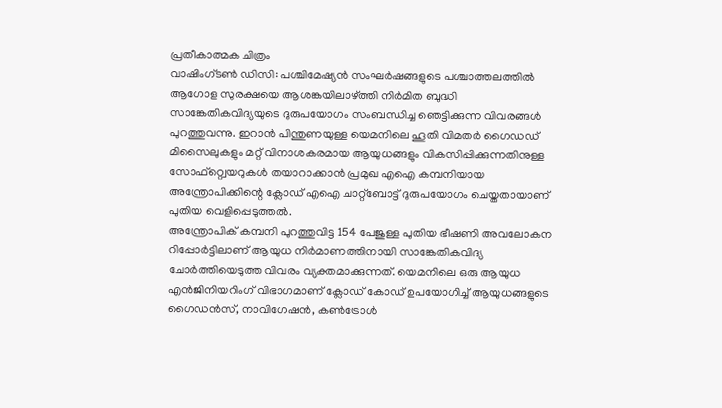പ്രതീകാത്മക ചിത്രം
വാഷിംഗ്ടൺ ഡിസി: പശ്ചിമേഷ്യൻ സംഘർഷങ്ങളുടെ പശ്ചാത്തലത്തിൽ ആഗോള സുരക്ഷയെ ആശങ്കയിലാഴ്ത്തി നിർമിത ബുദ്ധി സാങ്കേതികവിദ്യയുടെ ദുരുപയോഗം സംബന്ധിച്ച ഞെട്ടിക്കുന്ന വിവരങ്ങൾ പുറത്തുവന്നു. ഇറാൻ പിന്തുണയുള്ള യെമനിലെ ഹൂതി വിമതർ ഗൈഡഡ് മിസൈലുകളും മറ്റ് വിനാശകരമായ ആയുധങ്ങളും വികസിപ്പിക്കുന്നതിനുള്ള സോഫ്റ്റ്വെയറുകൾ തയാറാക്കാൻ പ്രമുഖ എഐ കമ്പനിയായ അന്ത്രോപിക്കിന്റെ ക്ലോഡ് എഐ ചാറ്റ്ബോട്ട് ദുരുപയോഗം ചെയ്തതായാണ് പുതിയ വെളിപ്പെടുത്തൽ.
അന്ത്രോപിക് കമ്പനി പുറത്തുവിട്ട 154 പേജുള്ള പുതിയ ഭീഷണി അവലോകന റിപ്പോർട്ടിലാണ് ആയുധ നിർമാണത്തിനായി സാങ്കേതികവിദ്യ ചോർത്തിയെടുത്ത വിവരം വ്യക്തമാക്കുന്നത്. യെമനിലെ ഒരു ആയുധ എൻജിനിയറിംഗ് വിഭാഗമാണ് ക്ലോഡ് കോഡ് ഉപയോഗിച്ച് ആയുധങ്ങളുടെ ഗൈഡൻസ്, നാവിഗേഷൻ, കൺട്രോൾ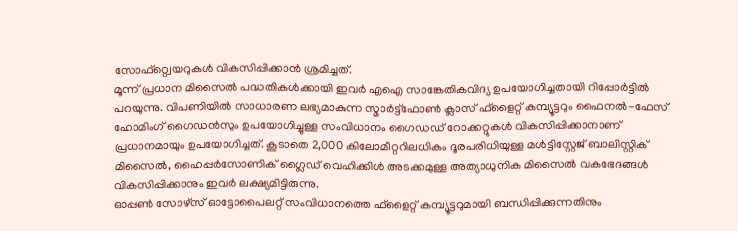സോഫ്റ്റ്വെയറുകൾ വികസിപ്പിക്കാൻ ശ്രമിച്ചത്.
മൂന്ന് പ്രധാന മിസൈൽ പദ്ധതികൾക്കായി ഇവർ എഐ സാങ്കേതികവിദ്യ ഉപയോഗിച്ചതായി റിപ്പോർട്ടിൽ പറയുന്നു. വിപണിയിൽ സാധാരണ ലഭ്യമാകുന്ന സ്മാർട്ട്ഫോൺ ക്ലാസ് ഫ്ളൈറ്റ് കമ്പ്യൂട്ടറും ഫൈനൽ-ഫേസ് ഹോമിംഗ് ഗൈഡൻസും ഉപയോഗിച്ചുള്ള സംവിധാനം ഗൈഡഡ് റോക്കറ്റുകൾ വികസിപ്പിക്കാനാണ് പ്രധാനമായും ഉപയോഗിച്ചത്. കൂടാതെ 2,000 കിലോമീറ്ററിലധികം ദൂരപരിധിയുള്ള മൾട്ടിസ്റ്റേജ് ബാലിസ്റ്റിക് മിസൈൽ, ഹൈപ്പർസോണിക് ഗ്ലൈഡ് വെഹിക്കിൾ അടക്കമുള്ള അത്യാധുനിക മിസൈൽ വകഭേദങ്ങൾ വികസിപ്പിക്കാനും ഇവർ ലക്ഷ്യമിട്ടിരുന്നു.
ഓപ്പൺ സോഴ്സ് ഓട്ടോപൈലറ്റ് സംവിധാനത്തെ ഫ്ളൈറ്റ് കമ്പ്യൂട്ടറുമായി ബന്ധിപ്പിക്കുന്നതിനും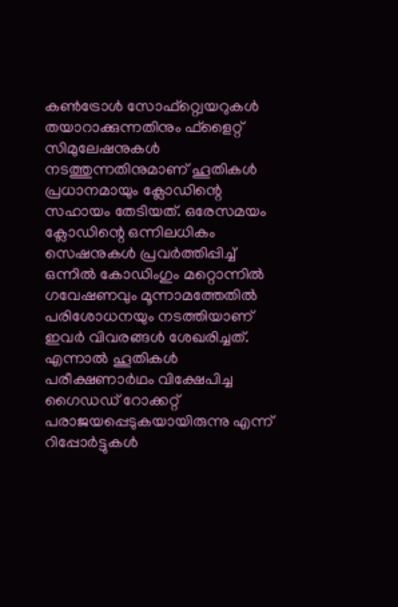കൺട്രോൾ സോഫ്റ്റ്വെയറുകൾ തയാറാക്കുന്നതിനും ഫ്ളൈറ്റ് സിമുലേഷനുകൾ നടത്തുന്നതിനുമാണ് ഹൂതികൾ പ്രധാനമായും ക്ലോഡിന്റെ സഹായം തേടിയത്. ഒരേസമയം ക്ലോഡിന്റെ ഒന്നിലധികം സെഷനുകൾ പ്രവർത്തിപ്പിച്ച് ഒന്നിൽ കോഡിംഗും മറ്റൊന്നിൽ ഗവേഷണവും മൂന്നാമത്തേതിൽ പരിശോധനയും നടത്തിയാണ് ഇവർ വിവരങ്ങൾ ശേഖരിച്ചത്.
എന്നാൽ ഹൂതികൾ പരീക്ഷണാർഥം വിക്ഷേപിച്ച ഗൈഡഡ് റോക്കറ്റ് പരാജയപ്പെടുകയായിരുന്നു എന്ന് റിപ്പോർട്ടുകൾ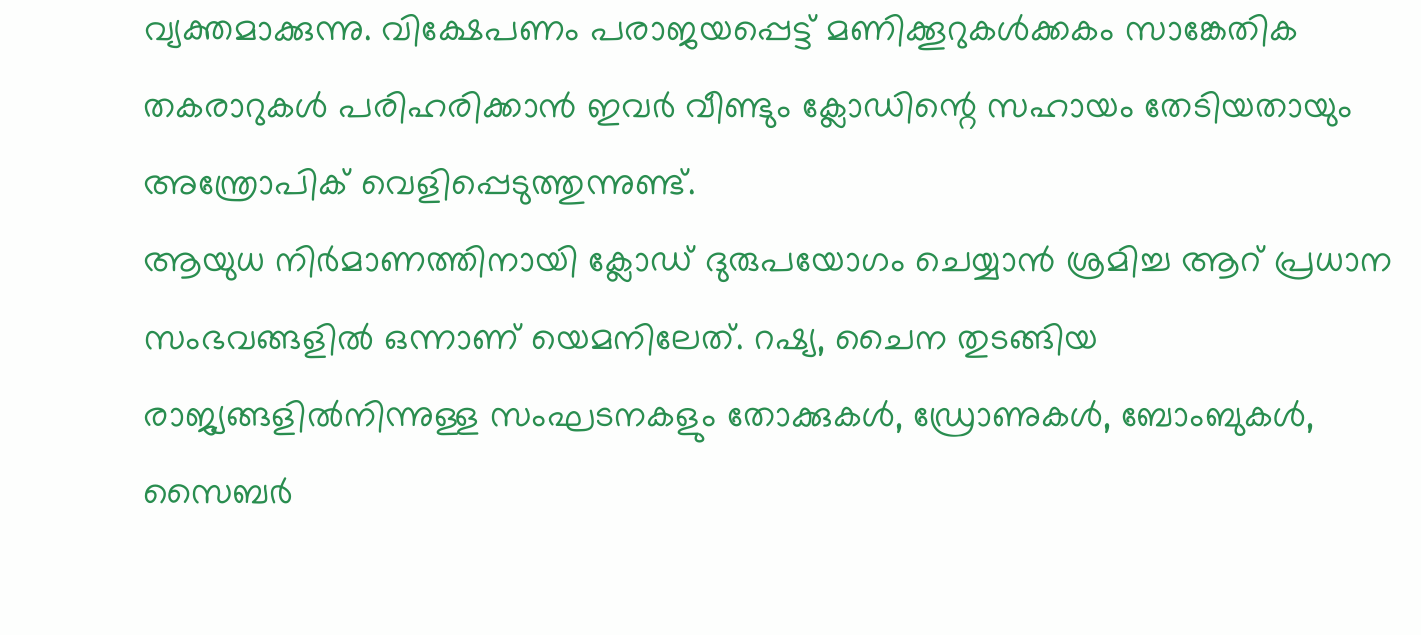വ്യക്തമാക്കുന്നു. വിക്ഷേപണം പരാജയപ്പെട്ട് മണിക്കൂറുകൾക്കകം സാങ്കേതിക തകരാറുകൾ പരിഹരിക്കാൻ ഇവർ വീണ്ടും ക്ലോഡിന്റെ സഹായം തേടിയതായും അന്ത്രോപിക് വെളിപ്പെടുത്തുന്നുണ്ട്.
ആയുധ നിർമാണത്തിനായി ക്ലോഡ് ദുരുപയോഗം ചെയ്യാൻ ശ്രമിച്ച ആറ് പ്രധാന സംഭവങ്ങളിൽ ഒന്നാണ് യെമനിലേത്. റഷ്യ, ചൈന തുടങ്ങിയ രാജ്യങ്ങളിൽനിന്നുള്ള സംഘടനകളും തോക്കുകൾ, ഡ്രോണുകൾ, ബോംബുകൾ, സൈബർ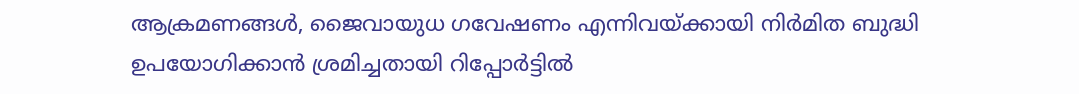ആക്രമണങ്ങൾ, ജൈവായുധ ഗവേഷണം എന്നിവയ്ക്കായി നിർമിത ബുദ്ധി ഉപയോഗിക്കാൻ ശ്രമിച്ചതായി റിപ്പോർട്ടിൽ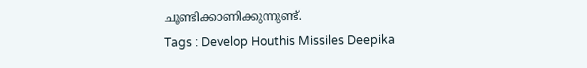ചൂണ്ടിക്കാണിക്കുന്നുണ്ട്.
Tags : Develop Houthis Missiles Deepika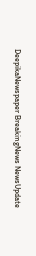DeepikaNewspaper BreakingNews NewsUpdate